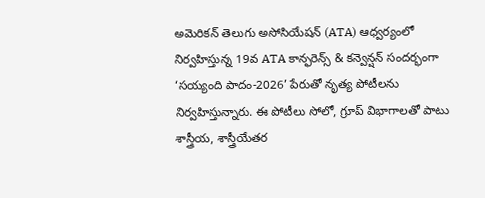అమెరికన్ తెలుగు అసోసియేషన్ (ATA) ఆధ్వర్యంలో నిర్వహిస్తున్న 19వ ATA కాన్ఫరెన్స్ & కన్వెన్షన్ సందర్భంగా ‘సయ్యంది పాదం-2026’ పేరుతో నృత్య పోటీలను నిర్వహిస్తున్నారు. ఈ పోటీలు సోలో, గ్రూప్ విభాగాలతో పాటు శాస్త్రీయ, శాస్త్రీయేతర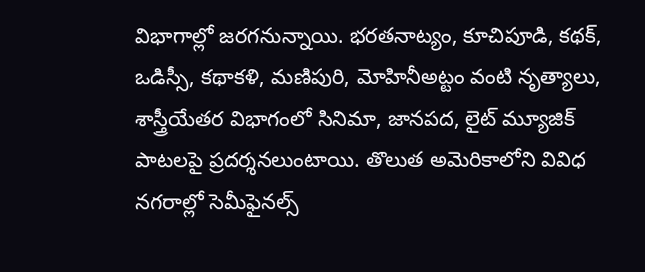విభాగాల్లో జరగనున్నాయి. భరతనాట్యం, కూచిపూడి, కథక్, ఒడిస్సీ, కథాకళి, మణిపురి, మోహినీఅట్టం వంటి నృత్యాలు, శాస్త్రీయేతర విభాగంలో సినిమా, జానపద, లైట్ మ్యూజిక్ పాటలపై ప్రదర్శనలుంటాయి. తొలుత అమెరికాలోని వివిధ నగరాల్లో సెమీఫైనల్స్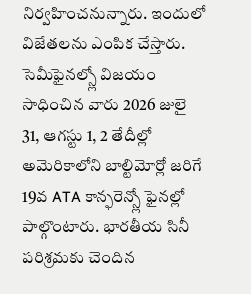నిర్వహించనున్నారు. ఇందులో విజేతలను ఎంపిక చేస్తారు. సెమీఫైనల్స్లో విజయం సాధించిన వారు 2026 జులై 31, ఆగస్టు 1, 2 తేదీల్లో అమెరికాలోని బాల్టిమోర్లో జరిగే 19వ ATA కాన్ఫరెన్స్లో ఫైనల్లో పాల్గొంటారు. భారతీయ సినీ పరిశ్రమకు చెందిన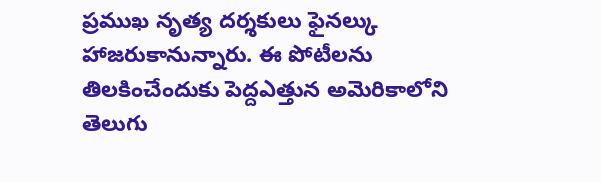ప్రముఖ నృత్య దర్శకులు ఫైనల్కు హాజరుకానున్నారు. ఈ పోటీలను తిలకించేందుకు పెద్దఎత్తున అమెరికాలోని తెలుగు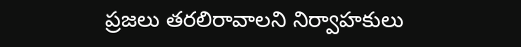ప్రజలు తరలిరావాలని నిర్వాహకులు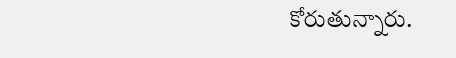కోరుతున్నారు.